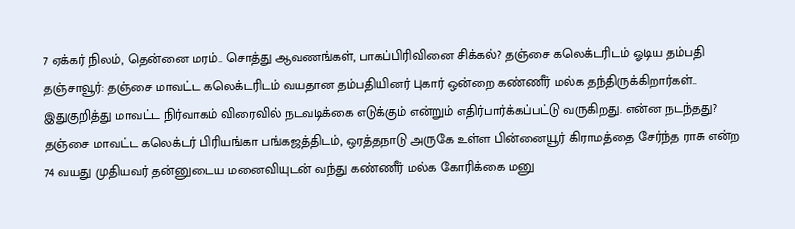7 ஏக்கர் நிலம், தென்னை மரம்.. சொத்து ஆவணங்கள், பாகப்பிரிவினை சிக்கல்? தஞ்சை கலெக்டரிடம் ஓடிய தம்பதி
தஞ்சாவூர்: தஞ்சை மாவட்ட கலெக்டரிடம் வயதான தம்பதியினர் புகார் ஒன்றை கண்ணீர் மல்க தந்திருக்கிறார்கள்.. இதுகுறித்து மாவட்ட நிர்வாகம் விரைவில் நடவடிக்கை எடுக்கும் என்றும் எதிர்பார்க்கப்பட்டு வருகிறது. என்ன நடந்தது?
தஞ்சை மாவட்ட கலெக்டர் பிரியங்கா பங்கஜத்திடம், ஒரத்தநாடு அருகே உள்ள பின்னையூர் கிராமத்தை சேர்ந்த ராசு என்ற 74 வயது முதியவர் தன்னுடைய மனைவியுடன் வந்து கண்ணீர் மல்க கோரிக்கை மனு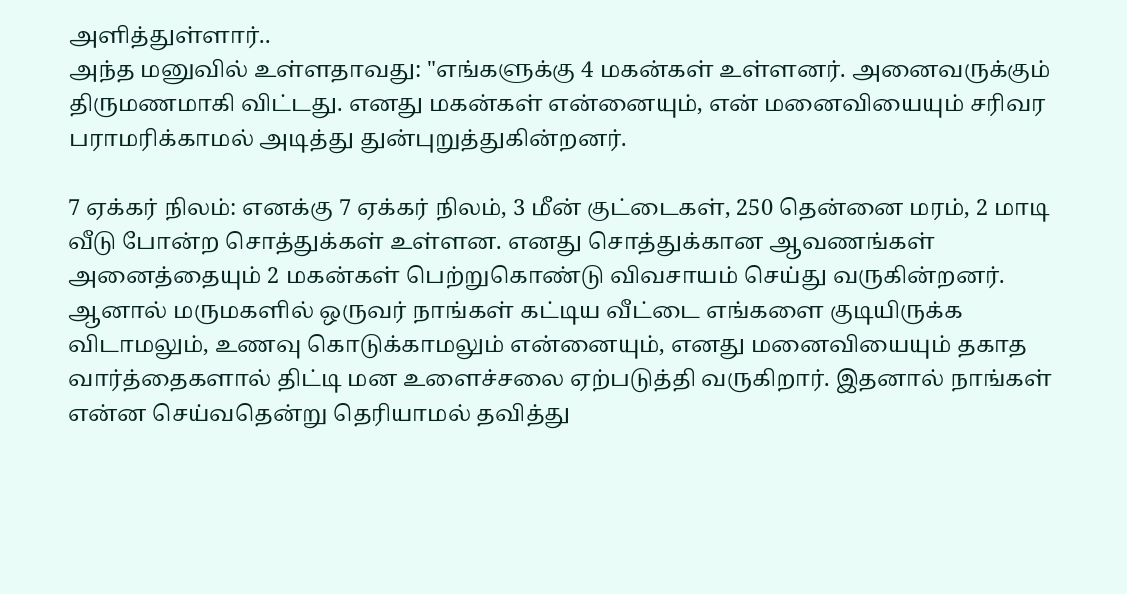அளித்துள்ளார்..
அந்த மனுவில் உள்ளதாவது: "எங்களுக்கு 4 மகன்கள் உள்ளனர். அனைவருக்கும் திருமணமாகி விட்டது. எனது மகன்கள் என்னையும், என் மனைவியையும் சரிவர பராமரிக்காமல் அடித்து துன்புறுத்துகின்றனர்.

7 ஏக்கர் நிலம்: எனக்கு 7 ஏக்கர் நிலம், 3 மீன் குட்டைகள், 250 தென்னை மரம், 2 மாடி வீடு போன்ற சொத்துக்கள் உள்ளன. எனது சொத்துக்கான ஆவணங்கள் அனைத்தையும் 2 மகன்கள் பெற்றுகொண்டு விவசாயம் செய்து வருகின்றனர்.
ஆனால் மருமகளில் ஒருவர் நாங்கள் கட்டிய வீட்டை எங்களை குடியிருக்க விடாமலும், உணவு கொடுக்காமலும் என்னையும், எனது மனைவியையும் தகாத வார்த்தைகளால் திட்டி மன உளைச்சலை ஏற்படுத்தி வருகிறார். இதனால் நாங்கள் என்ன செய்வதென்று தெரியாமல் தவித்து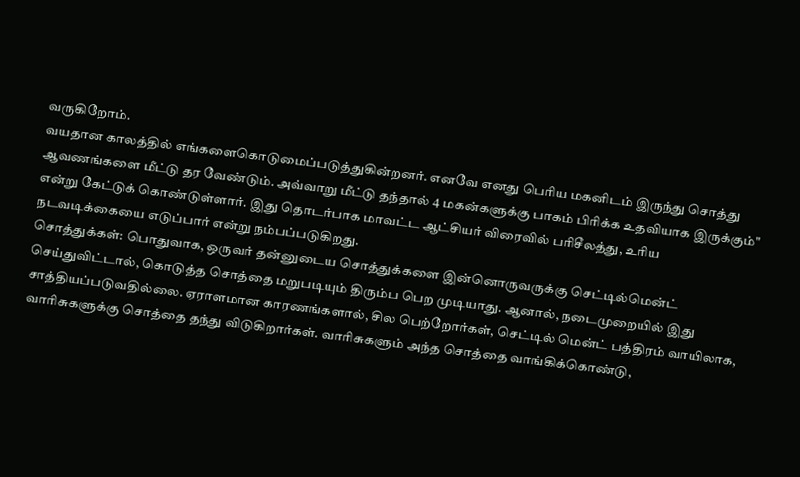வருகிறோம்.
வயதான காலத்தில் எங்களைகொடுமைப்படுத்துகின்றனர். எனவே எனது பெரிய மகனிடம் இருந்து சொத்து ஆவணங்களை மீட்டு தர வேண்டும். அவ்வாறு மீட்டு தந்தால் 4 மகன்களுக்கு பாகம் பிரிக்க உதவியாக இருக்கும்" என்று கேட்டுக் கொண்டுள்ளார். இது தொடர்பாக மாவட்ட ஆட்சியர் விரைவில் பரிசீலத்து, உரிய நடவடிக்கையை எடுப்பார் என்று நம்பப்படுகிறது.
சொத்துக்கள்: பொதுவாக, ஒருவர் தன்னுடைய சொத்துக்களை இன்னொருவருக்கு செட்டில்மென்ட் செய்துவிட்டால், கொடுத்த சொத்தை மறுபடியும் திரும்ப பெற முடியாது. ஆனால், நடைமுறையில் இது சாத்தியப்படுவதில்லை. ஏராளமான காரணங்களால், சில பெற்றோர்கள், செட்டில் மென்ட் பத்திரம் வாயிலாக, வாரிசுகளுக்கு சொத்தை தந்து விடுகிறார்கள். வாரிசுகளும் அந்த சொத்தை வாங்கிக்கொண்டு,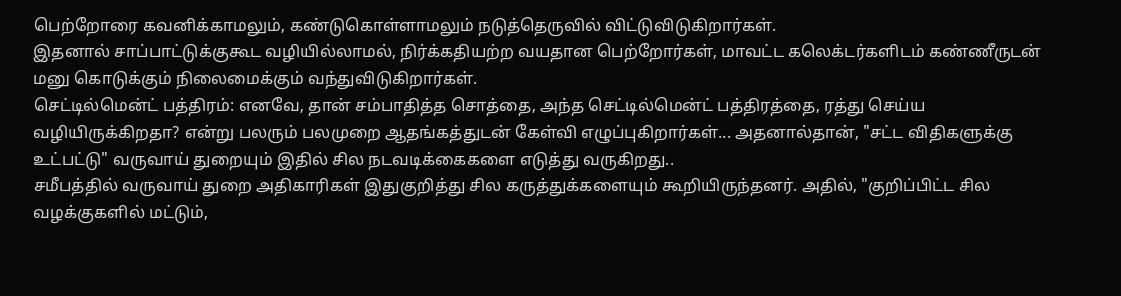பெற்றோரை கவனிக்காமலும், கண்டுகொள்ளாமலும் நடுத்தெருவில் விட்டுவிடுகிறார்கள்.
இதனால் சாப்பாட்டுக்குகூட வழியில்லாமல், நிர்க்கதியற்ற வயதான பெற்றோர்கள், மாவட்ட கலெக்டர்களிடம் கண்ணீருடன் மனு கொடுக்கும் நிலைமைக்கும் வந்துவிடுகிறார்கள்.
செட்டில்மென்ட் பத்திரம்: எனவே, தான் சம்பாதித்த சொத்தை, அந்த செட்டில்மென்ட் பத்திரத்தை, ரத்து செய்ய வழியிருக்கிறதா? என்று பலரும் பலமுறை ஆதங்கத்துடன் கேள்வி எழுப்புகிறார்கள்... அதனால்தான், "சட்ட விதிகளுக்கு உட்பட்டு" வருவாய் துறையும் இதில் சில நடவடிக்கைகளை எடுத்து வருகிறது..
சமீபத்தில் வருவாய் துறை அதிகாரிகள் இதுகுறித்து சில கருத்துக்களையும் கூறியிருந்தனர். அதில், "குறிப்பிட்ட சில வழக்குகளில் மட்டும்,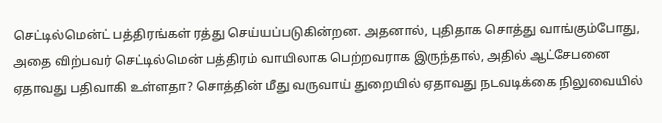செட்டில்மென்ட் பத்திரங்கள் ரத்து செய்யப்படுகின்றன. அதனால், புதிதாக சொத்து வாங்கும்போது, அதை விற்பவர் செட்டில்மென் பத்திரம் வாயிலாக பெற்றவராக இருந்தால், அதில் ஆட்சேபனை ஏதாவது பதிவாகி உள்ளதா? சொத்தின் மீது வருவாய் துறையில் ஏதாவது நடவடிக்கை நிலுவையில்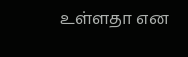உள்ளதா என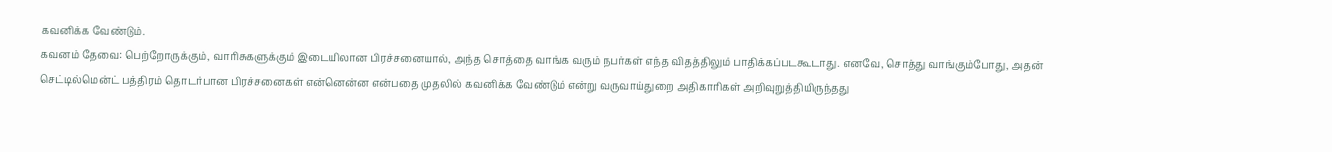கவனிக்க வேண்டும்.
கவனம் தேவை: பெற்றோருக்கும், வாரிசுகளுக்கும் இடையிலான பிரச்சனையால், அந்த சொத்தை வாங்க வரும் நபர்கள் எந்த விதத்திலும் பாதிக்கப்படகூடாது. எனவே, சொத்து வாங்கும்போது, அதன் செட்டில்மென்ட் பத்திரம் தொடர்பான பிரச்சனைகள் என்னென்ன என்பதை முதலில் கவனிக்க வேண்டும் என்று வருவாய்துறை அதிகாரிகள் அறிவுறுத்தியிருந்தது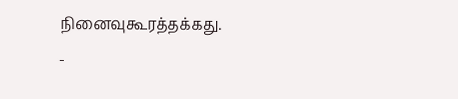நினைவுகூரத்தக்கது.
-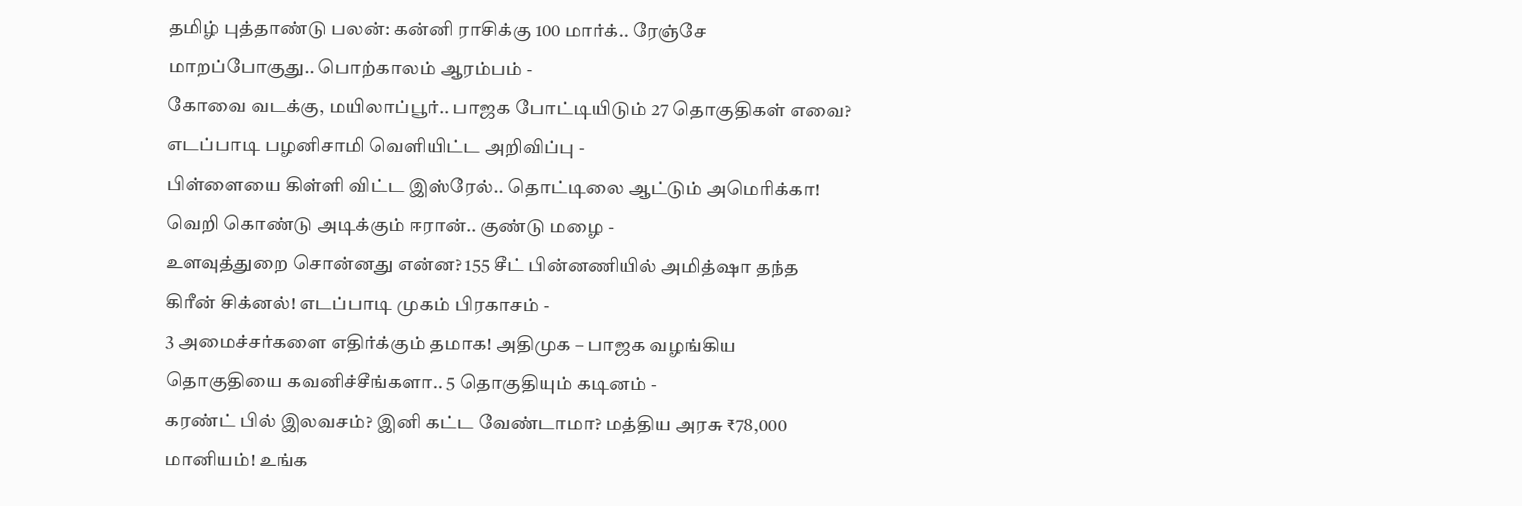தமிழ் புத்தாண்டு பலன்: கன்னி ராசிக்கு 100 மார்க்.. ரேஞ்சே மாறப்போகுது.. பொற்காலம் ஆரம்பம் -
கோவை வடக்கு, மயிலாப்பூர்.. பாஜக போட்டியிடும் 27 தொகுதிகள் எவை? எடப்பாடி பழனிசாமி வெளியிட்ட அறிவிப்பு -
பிள்ளையை கிள்ளி விட்ட இஸ்ரேல்.. தொட்டிலை ஆட்டும் அமெரிக்கா! வெறி கொண்டு அடிக்கும் ஈரான்.. குண்டு மழை -
உளவுத்துறை சொன்னது என்ன? 155 சீட் பின்னணியில் அமித்ஷா தந்த கிரீன் சிக்னல்! எடப்பாடி முகம் பிரகாசம் -
3 அமைச்சர்களை எதிர்க்கும் தமாக! அதிமுக – பாஜக வழங்கிய தொகுதியை கவனிச்சீங்களா.. 5 தொகுதியும் கடினம் -
கரண்ட் பில் இலவசம்? இனி கட்ட வேண்டாமா? மத்திய அரசு ₹78,000 மானியம்! உங்க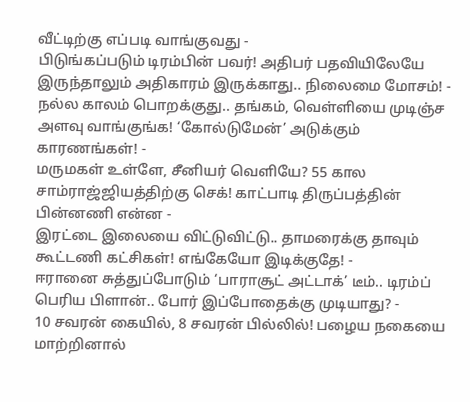வீட்டிற்கு எப்படி வாங்குவது -
பிடுங்கப்படும் டிரம்பின் பவர்! அதிபர் பதவியிலேயே இருந்தாலும் அதிகாரம் இருக்காது.. நிலைமை மோசம்! -
நல்ல காலம் பொறக்குது.. தங்கம், வெள்ளியை முடிஞ்ச அளவு வாங்குங்க! ‘கோல்டுமேன்’ அடுக்கும் காரணங்கள்! -
மருமகள் உள்ளே, சீனியர் வெளியே? 55 கால சாம்ராஜ்ஜியத்திற்கு செக்! காட்பாடி திருப்பத்தின் பின்னணி என்ன -
இரட்டை இலையை விட்டுவிட்டு.. தாமரைக்கு தாவும் கூட்டணி கட்சிகள்! எங்கேயோ இடிக்குதே! -
ஈரானை சுத்துப்போடும் ‘பாராசூட் அட்டாக்’ டீம்.. டிரம்ப் பெரிய பிளான்.. போர் இப்போதைக்கு முடியாது? -
10 சவரன் கையில், 8 சவரன் பில்லில்! பழைய நகையை மாற்றினால்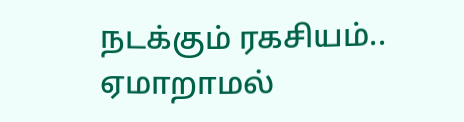நடக்கும் ரகசியம்.. ஏமாறாமல்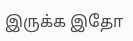இருக்க இதோ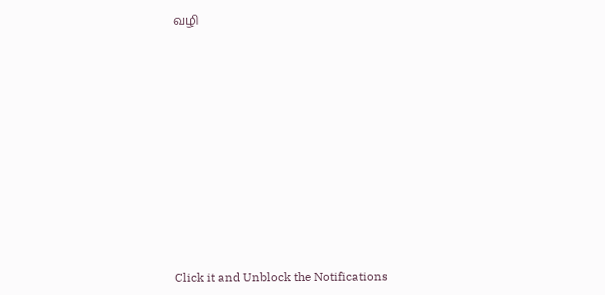வழி












Click it and Unblock the Notifications